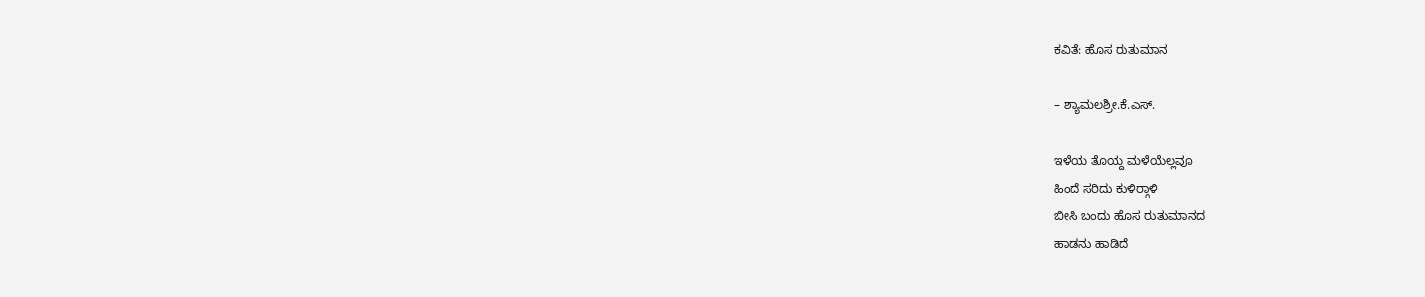ಕವಿತೆ: ಹೊಸ ರುತುಮಾನ

– ಶ್ಯಾಮಲಶ್ರೀ.ಕೆ.ಎಸ್.

ಇಳೆಯ ತೊಯ್ದ ಮಳೆಯೆಲ್ಲವೂ
ಹಿಂದೆ ಸರಿದು ಕುಳಿರ‍್ಗಾಳಿ
ಬೀಸಿ ಬಂದು ಹೊಸ ರುತುಮಾನದ
ಹಾಡನು ಹಾಡಿದೆ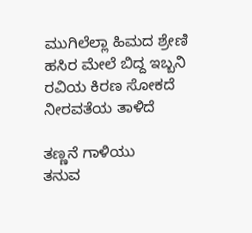ಮುಗಿಲೆಲ್ಲಾ ಹಿಮದ ಶ್ರೇಣಿ
ಹಸಿರ ಮೇಲೆ ಬಿದ್ದ ಇಬ್ಬನಿ
ರವಿಯ ಕಿರಣ ಸೋಕದೆ
ನೀರವತೆಯ ತಾಳಿದೆ

ತಣ್ಣನೆ ಗಾಳಿಯು
ತನುವ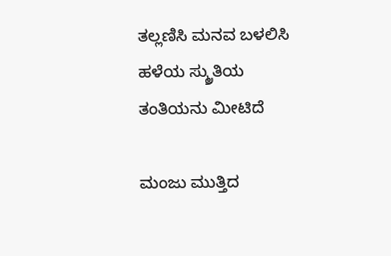ತಲ್ಲಣಿಸಿ ಮನವ ಬಳಲಿಸಿ
ಹಳೆಯ ಸ್ಮ್ರುತಿಯ
ತಂತಿಯನು ಮೀಟಿದೆ

ಮಂಜು ಮುತ್ತಿದ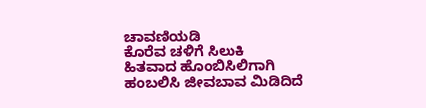ಚಾವಣಿಯಡಿ
ಕೊರೆವ ಚಳಿಗೆ ಸಿಲುಕಿ
ಹಿತವಾದ ಹೊಂಬಿಸಿಲಿಗಾಗಿ
ಹಂಬಲಿಸಿ ಜೀವಬಾವ ಮಿಡಿದಿದೆ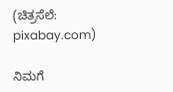(ಚಿತ್ರಸೆಲೆ: pixabay.com)

ನಿಮಗೆ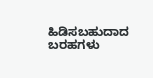ಹಿಡಿಸಬಹುದಾದ ಬರಹಗಳು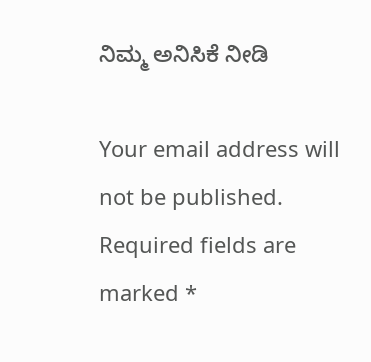ನಿಮ್ಮ ಅನಿಸಿಕೆ ನೀಡಿ

Your email address will not be published. Required fields are marked *